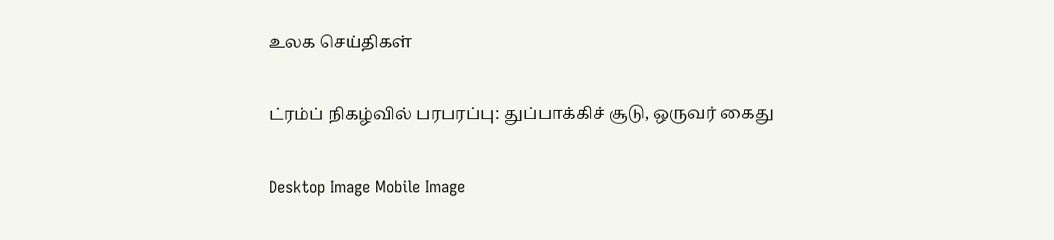உலக செய்திகள்

ட்ரம்ப் நிகழ்வில் பரபரப்பு: துப்பாக்கிச் சூடு, ஒருவர் கைது

Desktop Image Mobile Image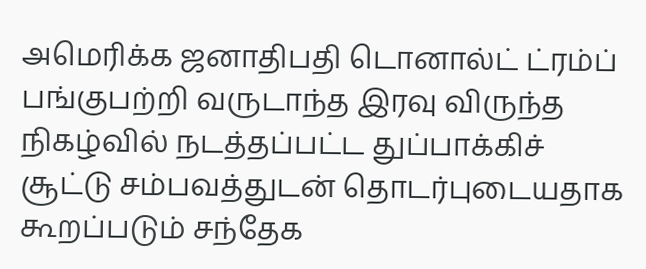அமெரிக்க ஜனாதிபதி டொனால்ட் ட்ரம்ப் பங்குபற்றி வருடாந்த இரவு விருந்த நிகழ்வில் நடத்தப்பட்ட துப்பாக்கிச் சூட்டு சம்பவத்துடன் தொடர்புடையதாக கூறப்படும் சந்தேக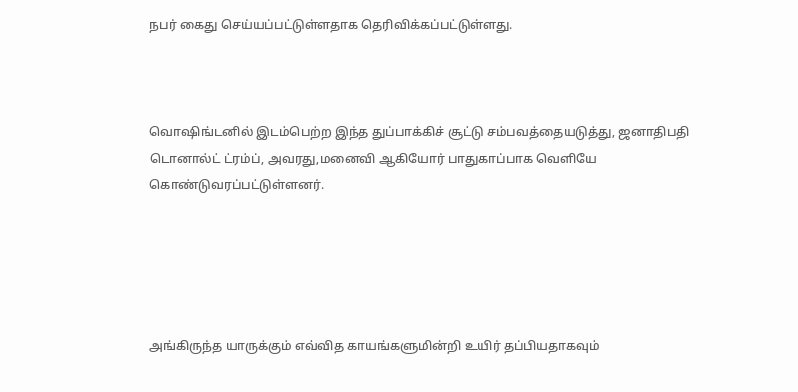நபர் கைது செய்யப்பட்டுள்ளதாக தெரிவிக்கப்பட்டுள்ளது.



வொஷிங்டனில் இடம்பெற்ற இந்த துப்பாக்கிச் சூட்டு சம்பவத்தையடுத்து, ஜனாதிபதி டொனால்ட் ட்ரம்ப், அவரது,மனைவி ஆகியோர் பாதுகாப்பாக வெளியே கொண்டுவரப்பட்டுள்ளனர்.





அங்கிருந்த யாருக்கும் எவ்வித காயங்களுமின்றி உயிர் தப்பியதாகவும்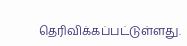தெரிவிக்கப்பட்டுள்ளது.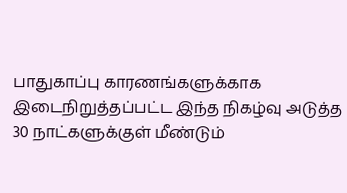பாதுகாப்பு காரணங்களுக்காக இடைநிறுத்தப்பட்ட இந்த நிகழ்வு அடுத்த 30 நாட்களுக்குள் மீண்டும்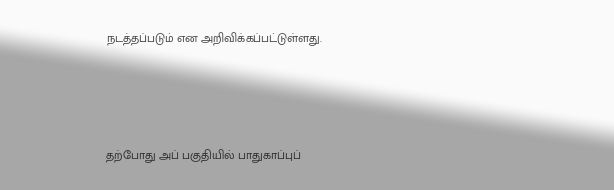நடத்தப்படும் என அறிவிக்கப்பட்டுள்ளது.





தற்போது அப் பகுதியில் பாதுகாப்புப்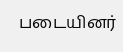படையினர்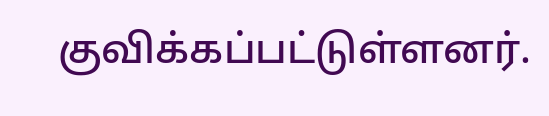குவிக்கப்பட்டுள்ளனர்.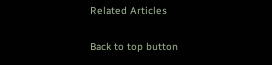Related Articles

Back to top button